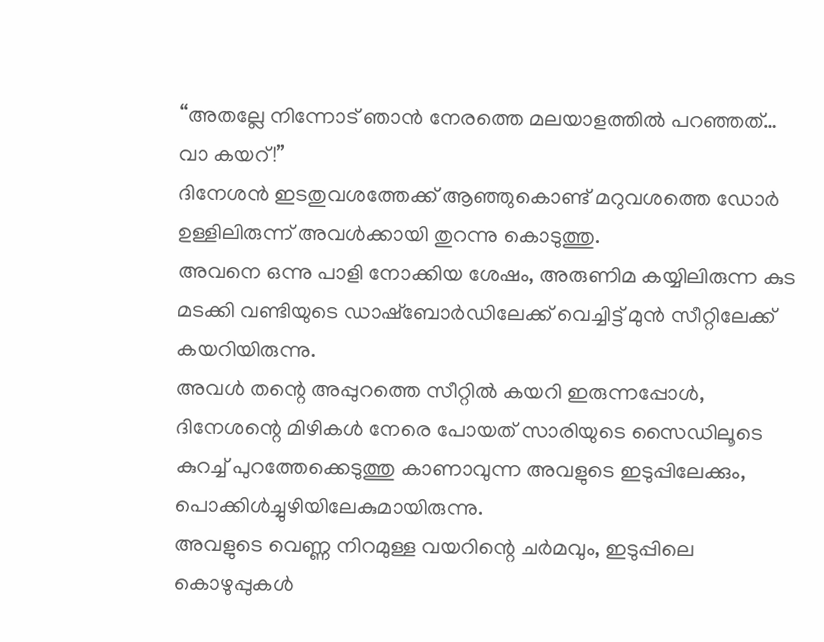“അതല്ലേ നിന്നോട് ഞാൻ നേരത്തെ മലയാളത്തിൽ പറഞ്ഞത്…
വാ കയറ്!”
ദിനേശൻ ഇടതുവശത്തേക്ക് ആഞ്ഞുകൊണ്ട് മറുവശത്തെ ഡോർ ഉള്ളിലിരുന്ന് അവൾക്കായി തുറന്നു കൊടുത്തു.
അവനെ ഒന്നു പാളി നോക്കിയ ശേഷം, അരുണിമ കയ്യിലിരുന്ന കുട മടക്കി വണ്ടിയുടെ ഡാഷ്ബോർഡിലേക്ക് വെച്ചിട്ട് മുൻ സീറ്റിലേക്ക് കയറിയിരുന്നു.
അവൾ തന്റെ അപ്പുറത്തെ സീറ്റിൽ കയറി ഇരുന്നപ്പോൾ, ദിനേശന്റെ മിഴികൾ നേരെ പോയത് സാരിയുടെ സൈഡിലൂടെ കുറച്ച് പുറത്തേക്കെടുത്തു കാണാവുന്ന അവളുടെ ഇടുപ്പിലേക്കും, പൊക്കിൾച്ചുഴിയിലേകുമായിരുന്നു.
അവളുടെ വെണ്ണ നിറമുള്ള വയറിന്റെ ചർമവും, ഇടുപ്പിലെ കൊഴുപ്പുകൾ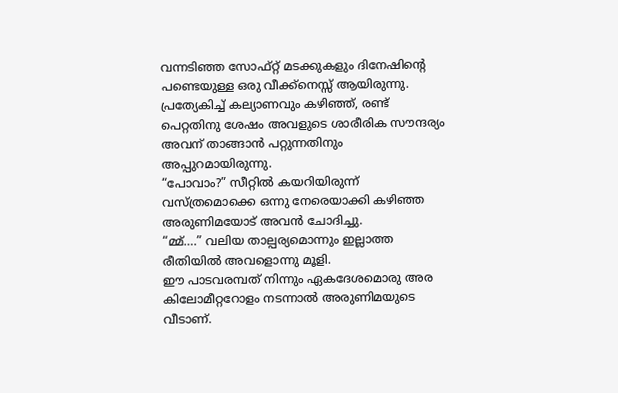വന്നടിഞ്ഞ സോഫ്റ്റ് മടക്കുകളും ദിനേഷിന്റെ പണ്ടെയുള്ള ഒരു വീക്ക്നെസ്സ് ആയിരുന്നു. പ്രത്യേകിച്ച് കല്യാണവും കഴിഞ്ഞ്, രണ്ട് പെറ്റതിനു ശേഷം അവളുടെ ശാരീരിക സൗന്ദര്യം അവന് താങ്ങാൻ പറ്റുന്നതിനും അപ്പുറമായിരുന്നു.
“പോവാം?” സീറ്റിൽ കയറിയിരുന്ന് വസ്ത്രമൊക്കെ ഒന്നു നേരെയാക്കി കഴിഞ്ഞ അരുണിമയോട് അവൻ ചോദിച്ചു.
“മ്മ്….” വലിയ താല്പര്യമൊന്നും ഇല്ലാത്ത രീതിയിൽ അവളൊന്നു മൂളി.
ഈ പാടവരമ്പത് നിന്നും ഏകദേശമൊരു അര കിലോമീറ്ററോളം നടന്നാൽ അരുണിമയുടെ വീടാണ്.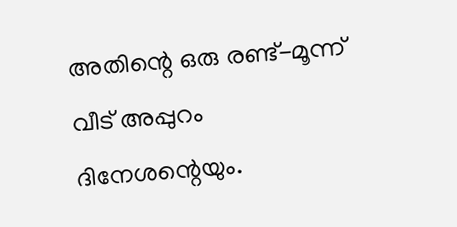അതിന്റെ ഒരു രണ്ട്-മൂന്ന് വീട് അപ്പുറം ദിനേശന്റെയും.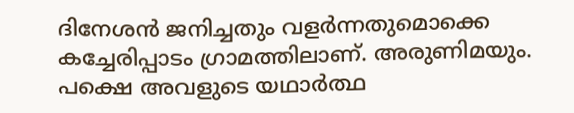ദിനേശൻ ജനിച്ചതും വളർന്നതുമൊക്കെ കച്ചേരിപ്പാടം ഗ്രാമത്തിലാണ്. അരുണിമയും. പക്ഷെ അവളുടെ യഥാർത്ഥ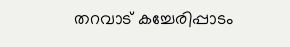തറവാട് കച്ചേരിപ്പാടം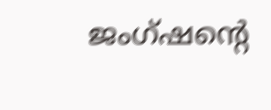ജംഗ്ഷന്റെ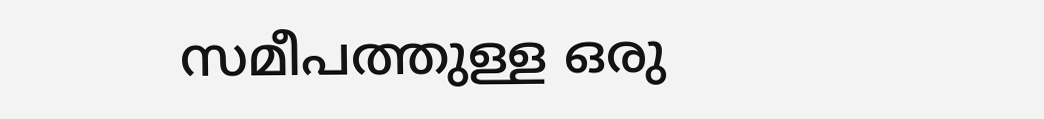സമീപത്തുള്ള ഒരു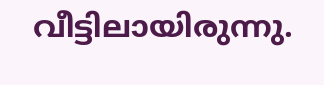വീട്ടിലായിരുന്നു.